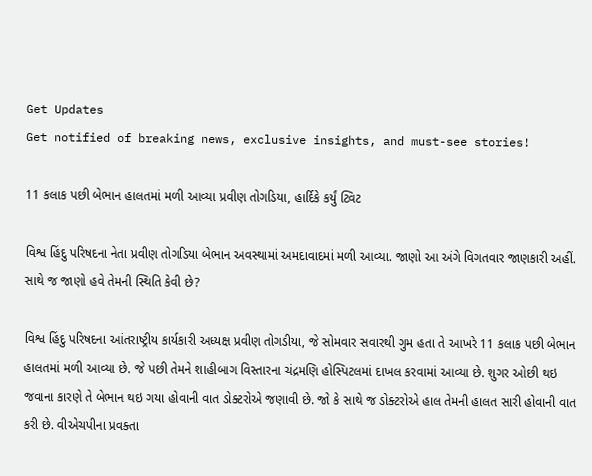Get Updates
Get notified of breaking news, exclusive insights, and must-see stories!

11 કલાક પછી બેભાન હાલતમાં મળી આવ્યા પ્રવીણ તોગડિયા, હાર્દિકે કર્યું ટ્વિટ

વિશ્વ હિંદુ પરિષદના નેતા પ્રવીણ તોગડિયા બેભાન અવસ્થામાં અમદાવાદમાં મળી આવ્યા. જાણો આ અંગે વિગતવાર જાણકારી અહીં. સાથે જ જાણો હવે તેમની સ્થિતિ કેવી છે?

વિશ્વ હિંદુ પરિષદના આંતરાષ્ટ્રીય કાર્યકારી અધ્યક્ષ પ્રવીણ તોગડીયા, જે સોમવાર સવારથી ગુમ હતા તે આખરે 11 કલાક પછી બેભાન હાલતમાં મળી આવ્યા છે. જે પછી તેમને શાહીબાગ વિસ્તારના ચંદ્રમણિ હોસ્પિટલમાં દાખલ કરવામાં આવ્યા છે. શુગર ઓછી થઇ જવાના કારણે તે બેભાન થઇ ગયા હોવાની વાત ડોક્ટરોએ જણાવી છે. જો કે સાથે જ ડોક્ટરોએ હાલ તેમની હાલત સારી હોવાની વાત કરી છે. વીએચપીના પ્રવક્તા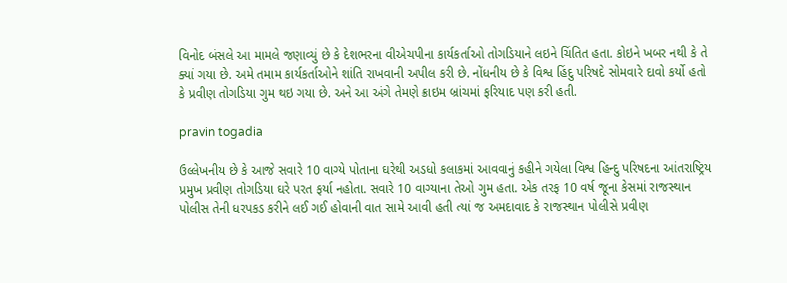વિનોદ બંસલે આ મામલે જણાવ્યું છે કે દેશભરના વીએચપીના કાર્યકર્તાઓ તોગડિયાને લઇને ચિંતિત હતા. કોઇને ખબર નથી કે તે ક્યાં ગયા છે. અમે તમામ કાર્યકર્તાઓને શાંતિ રાખવાની અપીલ કરી છે. નોંધનીય છે કે વિશ્વ હિંદુ પરિષદે સોમવારે દાવો કર્યો હતો કે પ્રવીણ તોગડિયા ગુમ થઇ ગયા છે. અને આ અંગે તેમણે ક્રાઇમ બ્રાંચમાં ફરિયાદ પણ કરી હતી.

pravin togadia

ઉલ્લેખનીય છે કે આજે સવારે 10 વાગ્યે પોતાના ઘરેથી અડધો કલાકમાં આવવાનું કહીને ગયેલા વિશ્વ હિન્દુ પરિષદના આંતરાષ્ટ્રિય પ્રમુખ પ્રવીણ તોગડિયા ઘરે પરત ફર્યા નહોતા. સવારે 10 વાગ્યાના તેઓ ગુમ હતા. એક તરફ 10 વર્ષ જૂના કેસમાં રાજસ્થાન પોલીસ તેની ધરપકડ કરીને લઈ ગઈ હોવાની વાત સામે આવી હતી ત્યાં જ અમદાવાદ કે રાજસ્થાન પોલીસે પ્રવીણ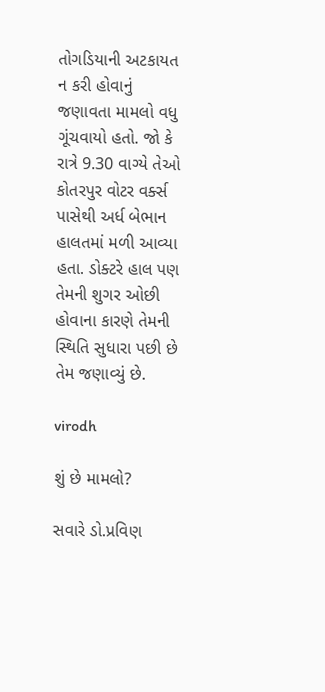તોગડિયાની અટકાયત ન કરી હોવાનું જણાવતા મામલો વધુ ગૂંચવાયો હતો. જો કે રાત્રે 9.30 વાગ્યે તેઓ કોતરપુર વોટર વર્ક્સ પાસેથી અર્ધ બેભાન હાલતમાં મળી આવ્યા હતા. ડોક્ટરે હાલ પણ તેમની શુગર ઓછી હોવાના કારણે તેમની સ્થિતિ સુધારા પછી છે તેમ જણાવ્યું છે.

virodh

શું છે મામલો?

સવારે ડો.પ્રવિણ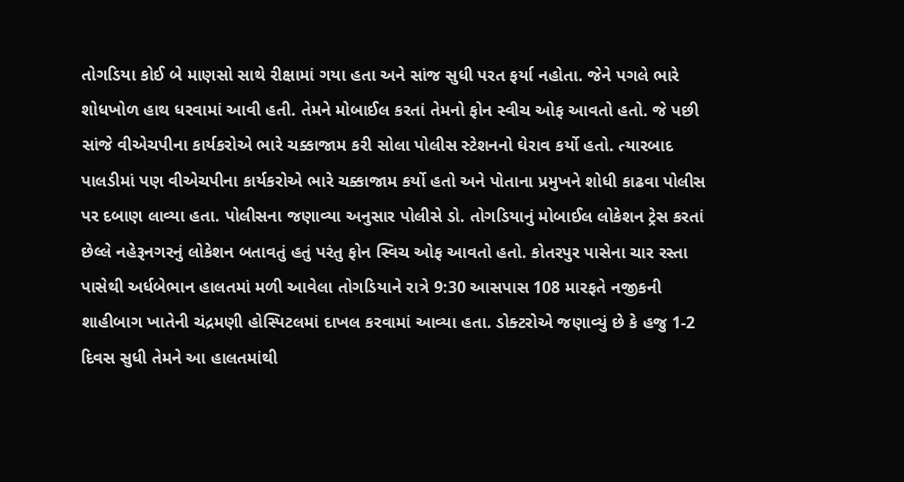તોગડિયા કોઈ બે માણસો સાથે રીક્ષામાં ગયા હતા અને સાંજ સુધી પરત ફર્યા નહોતા. જેને પગલે ભારે શોધખોળ હાથ ધરવામાં આવી હતી. તેમને મોબાઈલ કરતાં તેમનો ફોન સ્વીચ ઓફ આવતો હતો. જે પછી સાંજે વીએચપીના કાર્યકરોએ ભારે ચક્કાજામ કરી સોલા પોલીસ સ્ટેશનનો ઘેરાવ કર્યો હતો. ત્યારબાદ પાલડીમાં પણ વીએચપીના કાર્યકરોએ ભારે ચક્કાજામ કર્યો હતો અને પોતાના પ્રમુખને શોધી કાઢવા પોલીસ પર દબાણ લાવ્યા હતા. પોલીસના જણાવ્યા અનુસાર પોલીસે ડો. તોગડિયાનું મોબાઈલ લોકેશન ટ્રેસ કરતાં છેલ્લે નહેરૂનગરનું લોકેશન બતાવતું હતું પરંતુ ફોન સ્વિચ ઓફ આવતો હતો. કોતરપુર પાસેના ચાર રસ્તા પાસેથી અર્ધબેભાન હાલતમાં મળી આવેલા તોગડિયાને રાત્રે 9:30 આસપાસ 108 મારફતે નજીકની શાહીબાગ ખાતેની ચંદ્રમણી હોસ્પિટલમાં દાખલ કરવામાં આવ્યા હતા. ડોક્ટરોએ જણાવ્યું છે કે હજુ 1-2 દિવસ સુધી તેમને આ હાલતમાંથી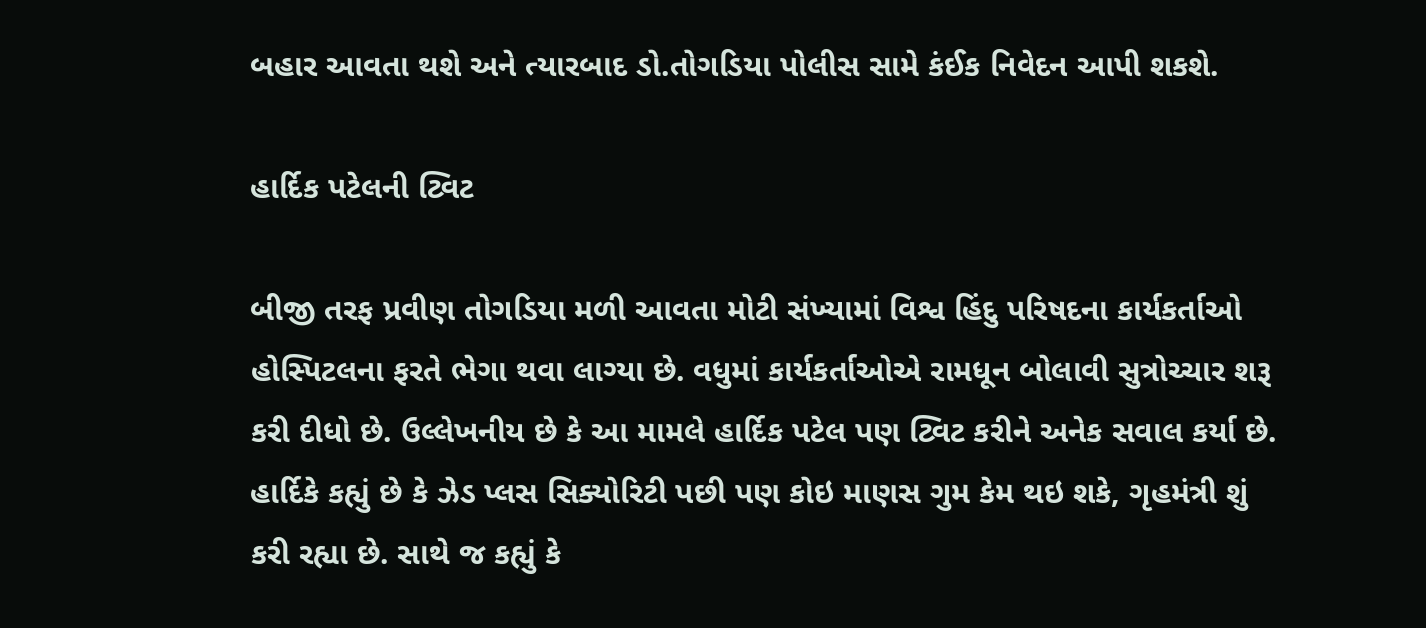બહાર આવતા થશે અને ત્યારબાદ ડો.તોગડિયા પોલીસ સામે કંઈક નિવેદન આપી શકશે.

હાર્દિક પટેલની ટ્વિટ

બીજી તરફ પ્રવીણ તોગડિયા મળી આવતા મોટી સંખ્યામાં વિશ્વ હિંદુ પરિષદના કાર્યકર્તાઓ હોસ્પિટલના ફરતે ભેગા થવા લાગ્યા છે. વધુમાં કાર્યકર્તાઓએ રામધૂન બોલાવી સુત્રોચ્ચાર શરૂ કરી દીધો છે. ઉલ્લેખનીય છે કે આ મામલે હાર્દિક પટેલ પણ ટ્વિટ કરીને અનેક સવાલ કર્યા છે. હાર્દિકે કહ્યું છે કે ઝેડ પ્લસ સિક્યોરિટી પછી પણ કોઇ માણસ ગુમ કેમ થઇ શકે, ગૃહમંત્રી શું કરી રહ્યા છે. સાથે જ કહ્યું કે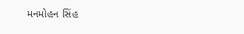મનમોહન સિંહ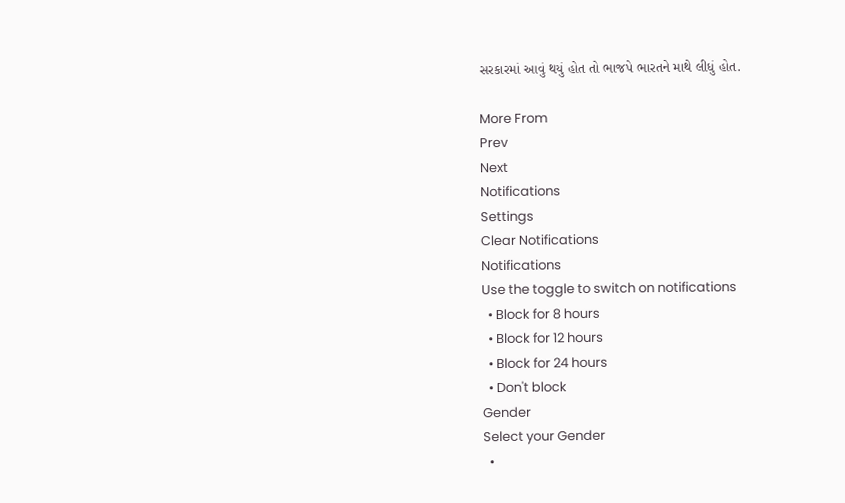સરકારમાં આવું થયું હોત તો ભાજપે ભારતને માથે લીધું હોત.

More From
Prev
Next
Notifications
Settings
Clear Notifications
Notifications
Use the toggle to switch on notifications
  • Block for 8 hours
  • Block for 12 hours
  • Block for 24 hours
  • Don't block
Gender
Select your Gender
  •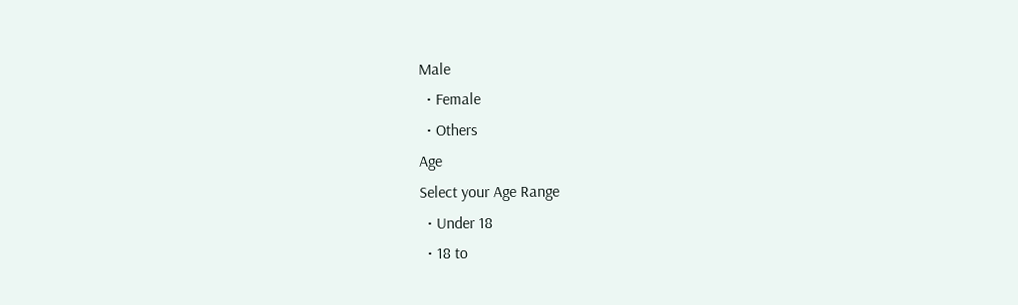Male
  • Female
  • Others
Age
Select your Age Range
  • Under 18
  • 18 to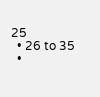25
  • 26 to 35
  •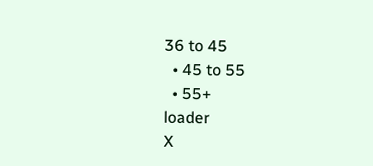36 to 45
  • 45 to 55
  • 55+
loader
X